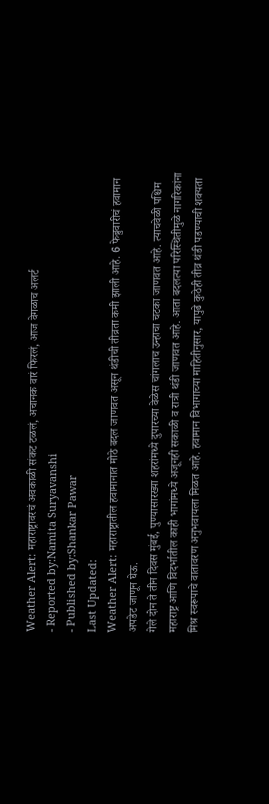Weather Alert: महाराष्ट्रावरचं अवकाळी संकट टळलं, अचानक वारं फिरलं, आज वेगळाच अलर्ट
- Reported by:Namita Suryavanshi
- Published by:Shankar Pawar
Last Updated:
Weather Alert: महाराष्ट्रातील हवामानात मोठे बदल जाणवत असून थंडीची तीव्रता कमी झाली आहे. 6 फेब्रुवारीचं हवामान अपडेट जाणून घेऊ.
गेले दोन ते तीन दिवस मुंबई, पुण्यासारख्या शहरांमध्ये दुपारच्या वेळेस चांगलाच उन्हाचा चटका जाणवत आहे. त्याचवेळी पश्चिम महाराष्ट्र आणि विदर्भातील काही भागांमध्ये अजूनही सकाळी व रात्री थंडी जाणवत आहे. आता बदलत्या परिस्थितीमुळे नागरिकांना मिश्र स्वरूपाचे वातावरण अनुभवायला मिळत आहे. हवामान विभागाच्या माहितीनुसार, यापुढे कुठेही तीव्र थंडी पडण्याची शक्यता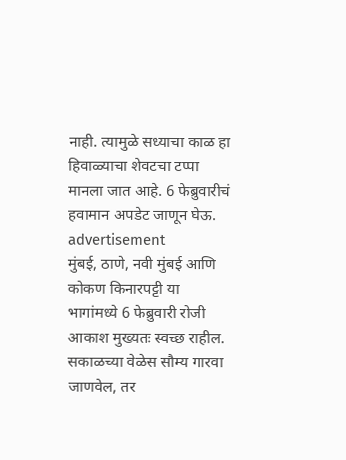नाही. त्यामुळे सध्याचा काळ हा हिवाळ्याचा शेवटचा टप्पा मानला जात आहे. 6 फेब्रुवारीचं हवामान अपडेट जाणून घेऊ.
advertisement
मुंबई, ठाणे, नवी मुंबई आणि कोकण किनारपट्टी या भागांमध्ये 6 फेब्रुवारी रोजी आकाश मुख्यतः स्वच्छ राहील. सकाळच्या वेळेस सौम्य गारवा जाणवेल, तर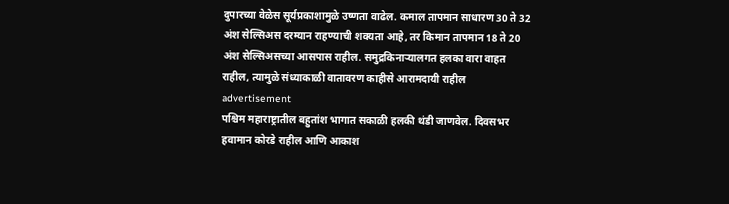दुपारच्या वेळेस सूर्यप्रकाशामुळे उष्णता वाढेल. कमाल तापमान साधारण 30 ते 32 अंश सेल्सिअस दरम्यान राहण्याची शक्यता आहे, तर किमान तापमान 18 ते 20 अंश सेल्सिअसच्या आसपास राहील. समुद्रकिनाऱ्यालगत हलका वारा वाहत राहील, त्यामुळे संध्याकाळी वातावरण काहीसे आरामदायी राहील
advertisement
पश्चिम महाराष्ट्रातील बहुतांश भागात सकाळी हलकी थंडी जाणवेल. दिवसभर हवामान कोरडे राहील आणि आकाश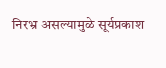निरभ्र असल्यामुळे सूर्यप्रकाश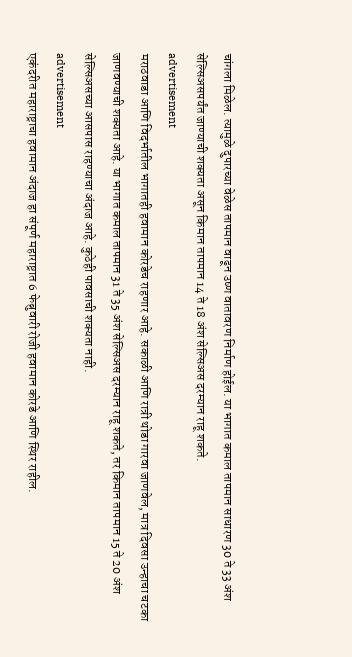चांगला मिळेल. त्यामुळे दुपारच्या वेळेस तापमान वाढून उष्ण वातावरण निर्माण होईल. या भागात कमाल तापमान साधारण 30 ते 33 अंश सेल्सिअसपर्यंत जाण्याची शक्यता असून किमान तापमान 14 ते 18 अंश सेल्सिअस दरम्यान राहू शकते.
advertisement
मराठवाडा आणि विदर्भातील भागातही हवामान कोरडेच राहणार आहे. सकाळी आणि रात्री थोडा गारवा जाणवेल, मात्र दिवसा उन्हाचा चटका जाणवण्याची शक्यता आहे. या भागात कमाल तापमान 31 ते 35 अंश सेल्सिअस दरम्यान राहू शकते, तर किमान तापमान 15 ते 20 अंश सेल्सिअसच्या आसपास राहण्याचा अंदाज आहे. कुठेही पावसाची शक्यता नाही.
advertisement
एकंदरीत महाराष्ट्राचा हवामान अंदाज हा संपूर्ण महाराष्ट्रात 6 फेब्रुवारी रोजी हवामान कोरडे आणि स्थिर राहील.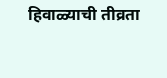हिवाळ्याची तीव्रता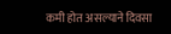कमी होत असल्याने दिवसा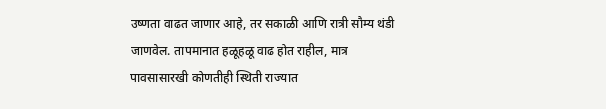उष्णता वाढत जाणार आहे, तर सकाळी आणि रात्री सौम्य थंडी जाणवेल. तापमानात हळूहळू वाढ होत राहील, मात्र पावसासारखी कोणतीही स्थिती राज्यात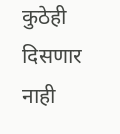कुठेही दिसणार नाही